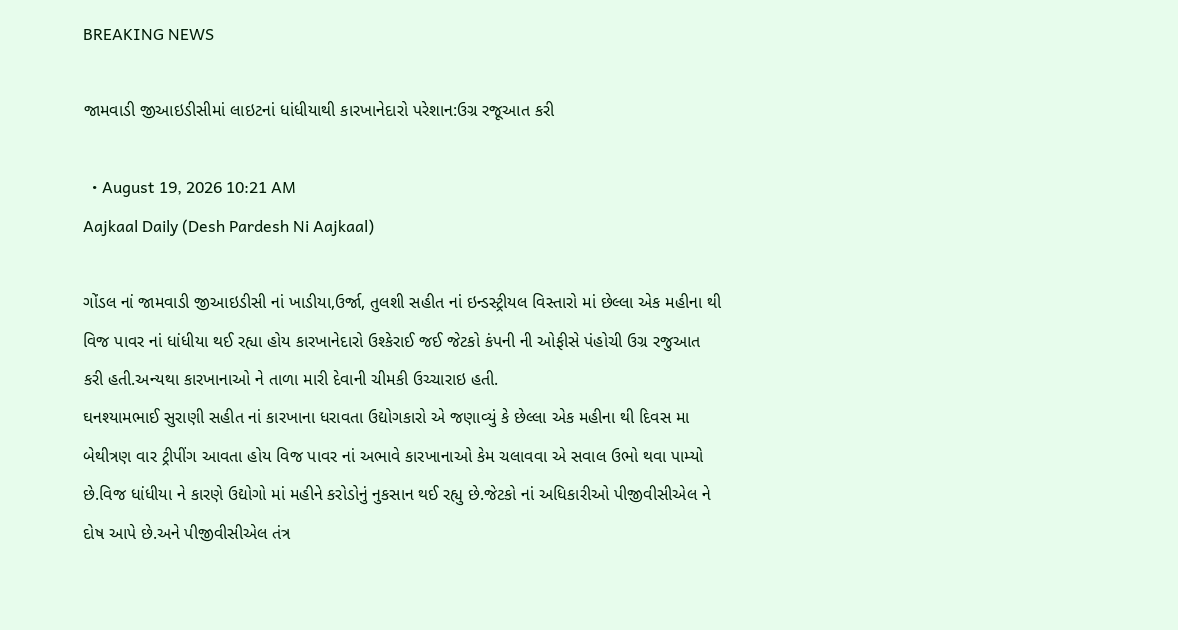BREAKING NEWS

જામવાડી જીઆઇડીસીમાં લાઇટનાં ધાંધીયાથી કારખાનેદારો પરેશાન:ઉગ્ર રજૂઆત કરી

  • August 19, 2026 10:21 AM
Aajkaal Daily (Desh Pardesh Ni Aajkaal)

ગોંડલ નાં જામવાડી જીઆઇડીસી નાં ખાડીયા,ઉર્જા, તુલશી સહીત નાં ઇન્ડસ્ટ્રીયલ વિસ્તારો માં છેલ્લા એક મહીના થી વિજ પાવર નાં ધાંધીયા થઈ રહ્યા હોય કારખાનેદારો ઉશ્કેરાઈ જઈ જેટકો કંપની ની ઓફીસે પંહોચી ઉગ્ર રજુઆત કરી હતી.અન્યથા કારખાનાઓ ને તાળા મારી દેવાની ચીમકી ઉચ્ચારાઇ હતી.
ઘનશ્યામભાઈ સુરાણી સહીત નાં કારખાના ધરાવતા ઉદ્યોગકારો એ જણાવ્યું કે છેલ્લા એક મહીના થી દિવસ મા બેથીત્રણ વાર ટ્રીપીંગ આવતા હોય વિજ પાવર નાં અભાવે કારખાનાઓ કેમ ચલાવવા એ સવાલ ઉભો થવા પામ્યો છે.વિજ ધાંધીયા ને કારણે ઉદ્યોગો માં મહીને કરોડોનું નુકસાન થઈ રહ્યુ છે.જેટકો નાં અધિકારીઓ પીજીવીસીએલ ને દોષ આપે છે.અને પીજીવીસીએલ તંત્ર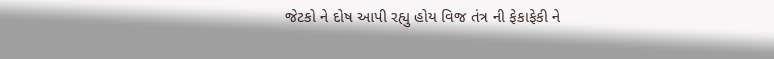જેટકો ને દોષ આપી રહ્યુ હોય વિજ તંત્ર ની ફેકાફેકી ને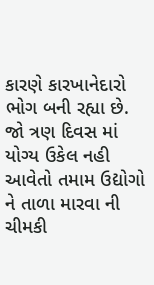કારણે કારખાનેદારો ભોગ બની રહ્યા છે.
જો ત્રણ દિવસ માં યોગ્ય ઉકેલ નહી આવેતો તમામ ઉદ્યોગો ને તાળા મારવા ની ચીમકી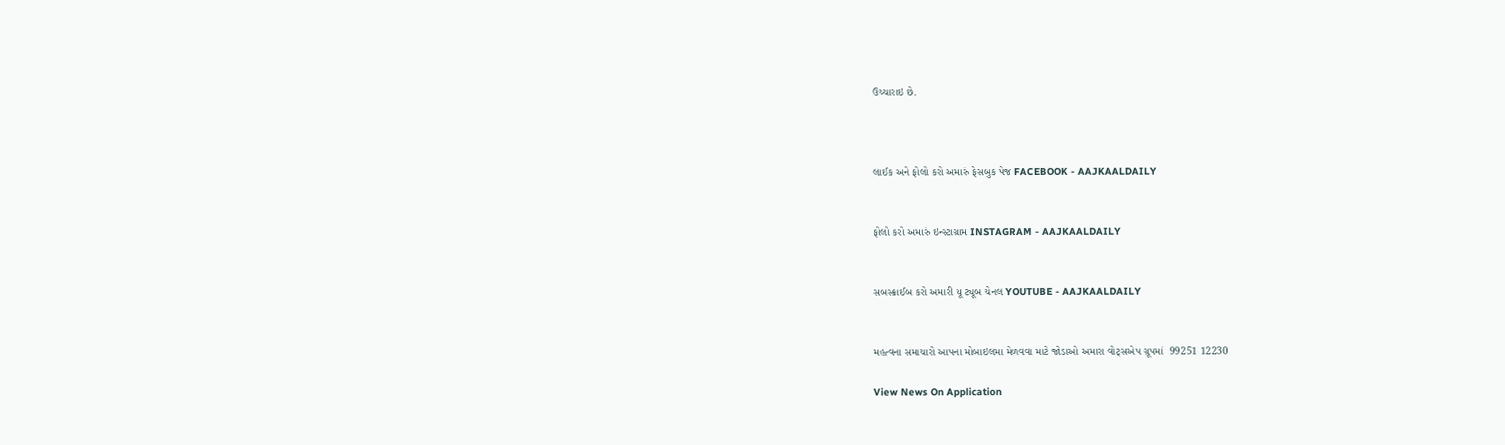ઉચ્ચારાઇ છે.



લાઈક અને ફોલો કરો અમારું ફેસબુક પેજ FACEBOOK - AAJKAALDAILY


ફોલો કરો અમારું ઇન્સ્ટાગ્રામ INSTAGRAM - AAJKAALDAILY


સબસ્ક્રાઈબ કરો અમારી યૂ ટ્યૂબ ચેનલ YOUTUBE - AAJKAALDAILY


મહત્વના સમાચારો આપના મોબાઇલમા મેળવવા માટે જોડાઓ અમારા વોટ્સએપ ગ્રૂપમાં  99251 12230

View News On Application